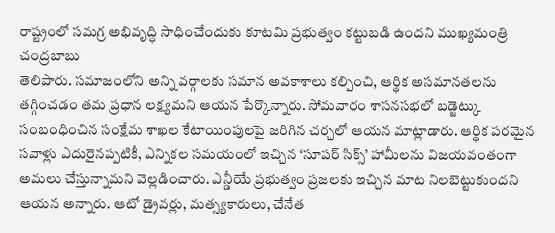రాష్ట్రంలో సమగ్ర అభివృద్ధి సాధించేందుకు కూటమి ప్రభుత్వం కట్టుబడి ఉందని ముఖ్యమంత్రి చంద్రబాబు
తెలిపారు. సమాజంలోని అన్ని వర్గాలకు సమాన అవకాశాలు కల్పించి, ఆర్థిక అసమానతలను తగ్గించడం తమ ప్రధాన లక్ష్యమని ఆయన పేర్కొన్నారు. సోమవారం శాసనసభలో బడ్జెట్కు సంబంధించిన సంక్షేమ శాఖల కేటాయింపులపై జరిగిన చర్చలో ఆయన మాట్లాడారు. ఆర్థిక పరమైన సవాళ్లు ఎదురైనప్పటికీ, ఎన్నికల సమయంలో ఇచ్చిన ‘సూపర్ సిక్స్’ హామీలను విజయవంతంగా అమలు చేస్తున్నామని వెల్లడించారు. ఎన్డీయే ప్రభుత్వం ప్రజలకు ఇచ్చిన మాట నిలబెట్టుకుందని ఆయన అన్నారు. ఆటో డ్రైవర్లు, మత్స్యకారులు, చేనేత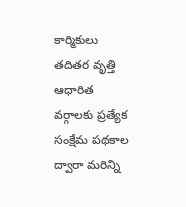కార్మికులు తదితర వృత్తి ఆధారిత వర్గాలకు ప్రత్యేక సంక్షేమ పథకాల ద్వారా మరిన్ని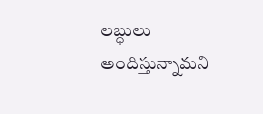లబ్ధులు అందిస్తున్నామని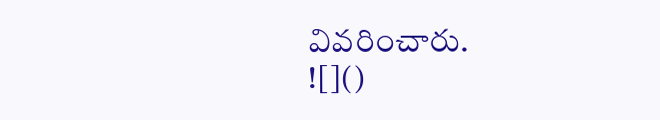వివరించారు.
![]()